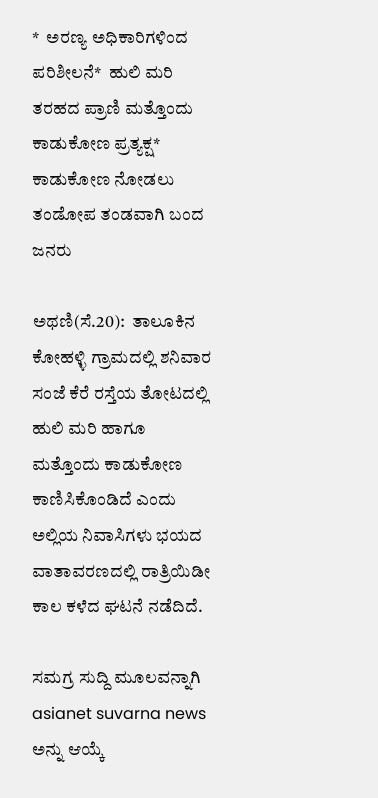*  ಅರಣ್ಯ ಅಧಿಕಾರಿಗಳಿಂದ ಪರಿಶೀಲನೆ*  ಹುಲಿ ಮರಿ ತರಹದ ಪ್ರಾಣಿ ಮತ್ತೊಂದು ಕಾಡುಕೋಣ ಪ್ರತ್ಯಕ್ಷ*  ಕಾಡುಕೋಣ ನೋಡಲು ತಂಡೋಪ ತಂಡವಾಗಿ ಬಂದ ಜನರು

ಅಥಣಿ(ಸೆ.20):  ತಾಲೂಕಿನ ಕೋಹಳ್ಳಿ ಗ್ರಾಮದಲ್ಲಿ ಶನಿವಾರ ಸಂಜೆ ಕೆರೆ ರಸ್ತೆಯ ತೋಟದಲ್ಲಿ ಹುಲಿ ಮರಿ ಹಾಗೂ ಮತ್ತೊಂದು ಕಾಡುಕೋಣ ಕಾಣಿಸಿಕೊಂಡಿದೆ ಎಂದು ಅಲ್ಲಿಯ ನಿವಾಸಿಗಳು ಭಯದ ವಾತಾವರಣದಲ್ಲಿ ರಾತ್ರಿಯಿಡೀ ಕಾಲ ಕಳೆದ ಘಟನೆ ನಡೆದಿದೆ.

ಸಮಗ್ರ ಸುದ್ದಿ ಮೂಲವನ್ನಾಗಿ asianet suvarna news ಅನ್ನು ಆಯ್ಕೆ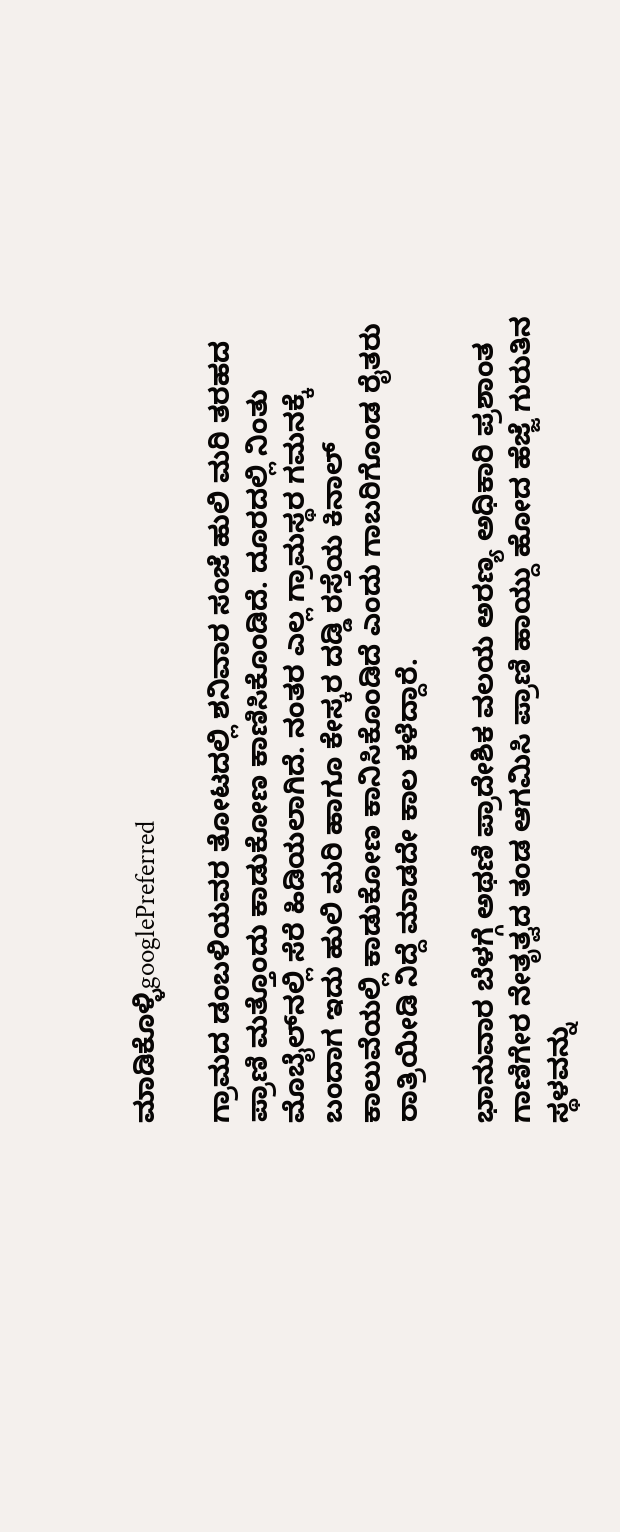ಮಾಡಿಕೊಳ್ಳಿgooglePreferred

ಗ್ರಾಮದ ಡಂಬಳಿಯವರ ತೋಟದಲ್ಲಿ ಶನಿವಾರ ಸಂಜೆ ಹುಲಿ ಮರಿ ತರಹದ ಪ್ರಾಣಿ ಮತ್ತೊಂದು ಕಾಡುಕೋಣ ಕಾಣಿಸಿಕೊಂಡಿದೆ. ದೂರದಲ್ಲಿ ನಿಂತು ಮೊಬೈಲ್‌ನಲ್ಲಿ ಸೆರೆ ಹಿಡಿಯಲಾಗಿದೆ. ನಂತರ ಎಲ್ಲ ಗ್ರಾಮಸ್ಥರ ಗಮನಕ್ಕೆ ಬಂದಾಗ ಇದು ಹುಲಿ ಮರಿ ಹಾಗೂ ಕೇಸ್ಕರ ದಡ್ಡಿ ರಸ್ತೆಯ ಕಿನಾಲ್‌ ಕಾಲುವೆಯಲ್ಲಿ ಕಾಡುಕೋಣ ಕಾನಿಸಿಕೊಂಡಿದೆ ಎಂದು ಗಾಬರಿಗೊಂಡ ರೈತರು ರಾತ್ರಿಯೀಡಿ ನಿದ್ದೆ ಮಾಡದೇ ಕಾಲ ಕಳೆದ್ದಾರೆ.

ಭಾನುವಾರ ಬೆಳಗ್ಗೆ ಅಥಣಿ ಪ್ರಾದೇಶಿಕ ವಲಯ ಅರಣ್ಯ ಅಧಿಕಾರಿ ಪ್ರಶಾಂತ ಗಾಣಿಗೇರ ನೇತೃತ್ವದ ತಂಡ ಆಗಮಿಸಿ ಪ್ರಾಣಿ ಹಾಯ್ದು ಹೋದ ಹೆಜ್ಜೆ ಗುರುತಿನ ಸ್ಥಳವನ್ನು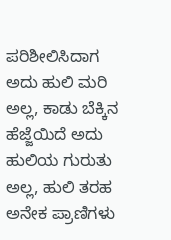ಪರಿಶೀಲಿಸಿದಾಗ ಅದು ಹುಲಿ ಮರಿ ಅಲ್ಲ, ಕಾಡು ಬೆಕ್ಕಿನ ಹೆಜ್ಜೆಯಿದೆ ಅದು ಹುಲಿಯ ಗುರುತು ಅಲ್ಲ, ಹುಲಿ ತರಹ ಅನೇಕ ಪ್ರಾಣಿಗಳು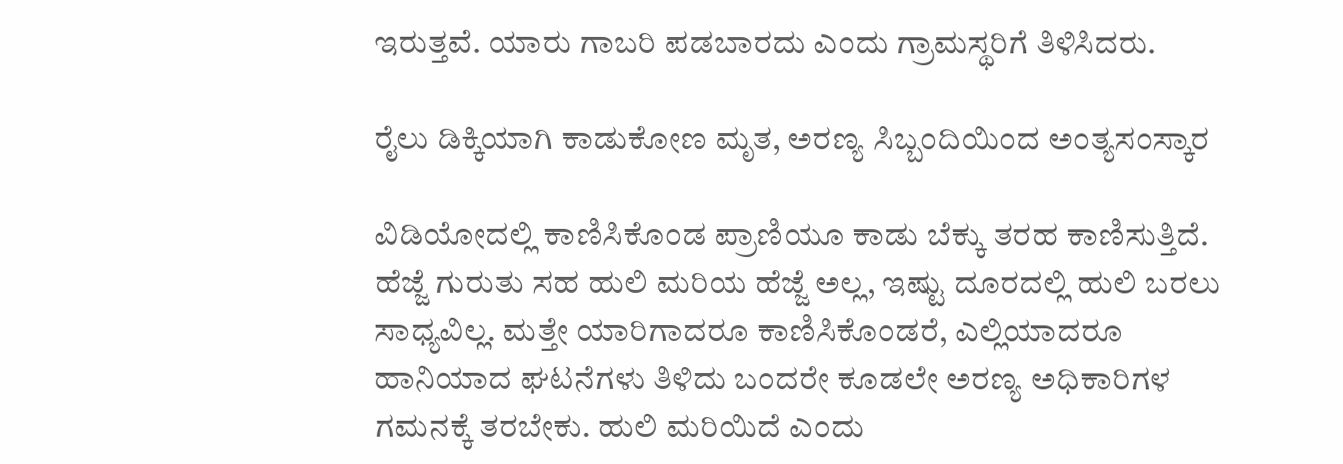ಇರುತ್ತವೆ. ಯಾರು ಗಾಬರಿ ಪಡಬಾರದು ಎಂದು ಗ್ರಾಮಸ್ಥರಿಗೆ ತಿಳಿಸಿದರು.

ರೈಲು ಡಿಕ್ಕಿಯಾಗಿ ಕಾಡುಕೋಣ ಮೃತ, ಅರಣ್ಯ ಸಿಬ್ಬಂದಿಯಿಂದ ಅಂತ್ಯಸಂಸ್ಕಾರ

ವಿಡಿಯೋದಲ್ಲಿ ಕಾಣಿಸಿಕೊಂಡ ಪ್ರಾಣಿಯೂ ಕಾಡು ಬೆಕ್ಕು ತರಹ ಕಾಣಿಸುತ್ತಿದೆ. ಹೆಜ್ಜೆ ಗುರುತು ಸಹ ಹುಲಿ ಮರಿಯ ಹೆಜ್ಜೆ ಅಲ್ಲ, ಇಷ್ಟು ದೂರದಲ್ಲಿ ಹುಲಿ ಬರಲು ಸಾಧ್ಯವಿಲ್ಲ. ಮತ್ತೇ ಯಾರಿಗಾದರೂ ಕಾಣಿಸಿಕೊಂಡರೆ, ಎಲ್ಲಿಯಾದರೂ ಹಾನಿಯಾದ ಘಟನೆಗಳು ತಿಳಿದು ಬಂದರೇ ಕೂಡಲೇ ಅರಣ್ಯ ಅಧಿಕಾರಿಗಳ ಗಮನಕ್ಕೆ ತರಬೇಕು. ಹುಲಿ ಮರಿಯಿದೆ ಎಂದು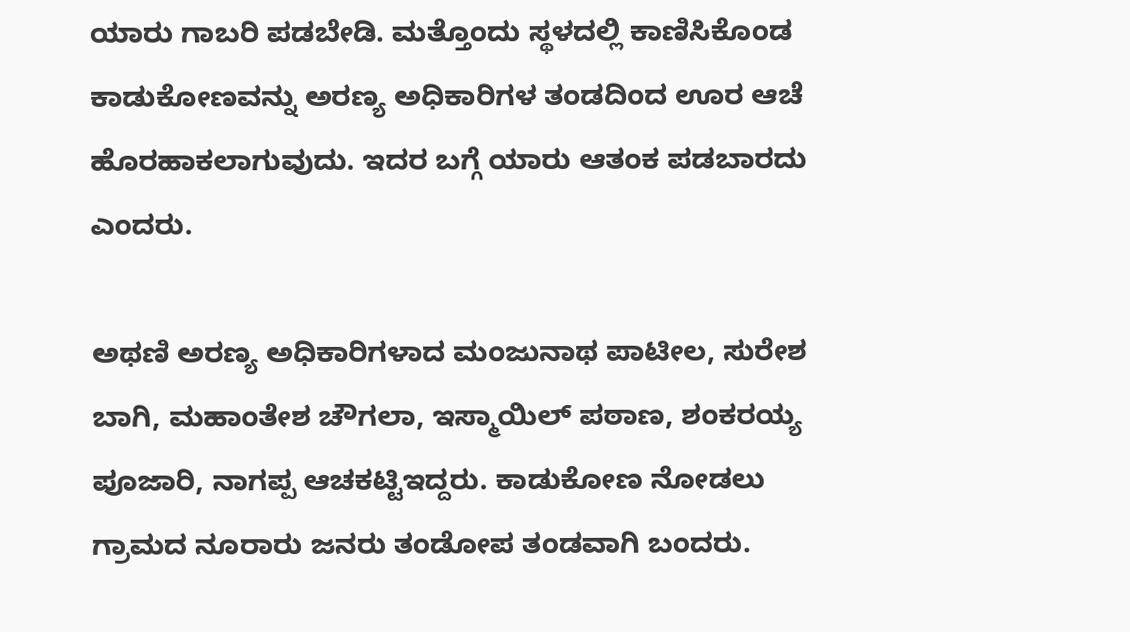ಯಾರು ಗಾಬರಿ ಪಡಬೇಡಿ. ಮತ್ತೊಂದು ಸ್ಥಳದಲ್ಲಿ ಕಾಣಿಸಿಕೊಂಡ ಕಾಡುಕೋಣವನ್ನು ಅರಣ್ಯ ಅಧಿಕಾರಿಗಳ ತಂಡದಿಂದ ಊರ ಆಚೆ ಹೊರಹಾಕಲಾಗುವುದು. ಇದರ ಬಗ್ಗೆ ಯಾರು ಆತಂಕ ಪಡಬಾರದು ಎಂದರು.

ಅಥಣಿ ಅರಣ್ಯ ಅಧಿಕಾರಿಗಳಾದ ಮಂಜುನಾಥ ಪಾಟೀಲ, ಸುರೇಶ ಬಾಗಿ, ಮಹಾಂತೇಶ ಚೌಗಲಾ, ಇಸ್ಮಾಯಿಲ್‌ ಪಠಾಣ, ಶಂಕರಯ್ಯ ಪೂಜಾರಿ, ನಾಗಪ್ಪ ಆಚಕಟ್ಟಿಇದ್ದರು. ಕಾಡುಕೋಣ ನೋಡಲು ಗ್ರಾಮದ ನೂರಾರು ಜನರು ತಂಡೋಪ ತಂಡವಾಗಿ ಬಂದರು.